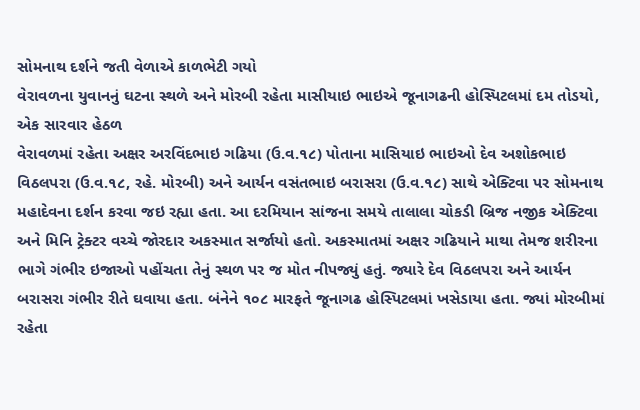સોમનાથ દર્શને જતી વેળાએ કાળભેટી ગયો
વેરાવળના યુવાનનું ઘટના સ્થળે અને મોરબી રહેતા માસીયાઇ ભાઇએ જૂનાગઢની હોસ્પિટલમાં દમ તોડયો, એક સારવાર હેઠળ
વેરાવળમાં રહેતા અક્ષર અરવિંદભાઇ ગઢિયા (ઉ.વ.૧૮) પોતાના માસિયાઇ ભાઇઓ દેવ અશોકભાઇ વિઠલપરા (ઉ.વ.૧૮, રહે. મોરબી) અને આર્યન વસંતભાઇ બરાસરા (ઉ.વ.૧૮) સાથે એક્ટિવા પર સોમનાથ મહાદેવના દર્શન કરવા જઇ રહ્યા હતા. આ દરમિયાન સાંજના સમયે તાલાલા ચોકડી બ્રિજ નજીક એક્ટિવા અને મિનિ ટ્રેક્ટર વચ્ચે જોરદાર અકસ્માત સર્જાયો હતો. અકસ્માતમાં અક્ષર ગઢિયાને માથા તેમજ શરીરના ભાગે ગંભીર ઇજાઓ પહોંચતા તેનું સ્થળ પર જ મોત નીપજ્યું હતું. જ્યારે દેવ વિઠલપરા અને આર્યન બરાસરા ગંભીર રીતે ઘવાયા હતા. બંનેને ૧૦૮ મારફતે જૂનાગઢ હોસ્પિટલમાં ખસેડાયા હતા. જ્યાં મોરબીમાં રહેતા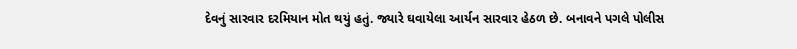દેવનું સારવાર દરમિયાન મોત થયું હતું. જ્યારે ઘવાયેલા આર્યન સારવાર હેઠળ છે. બનાવને પગલે પોલીસ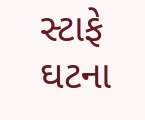સ્ટાફે ઘટના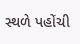સ્થળે પહોંચી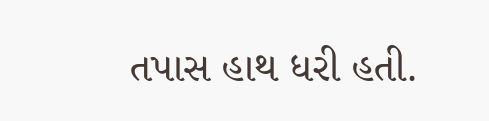તપાસ હાથ ધરી હતી.